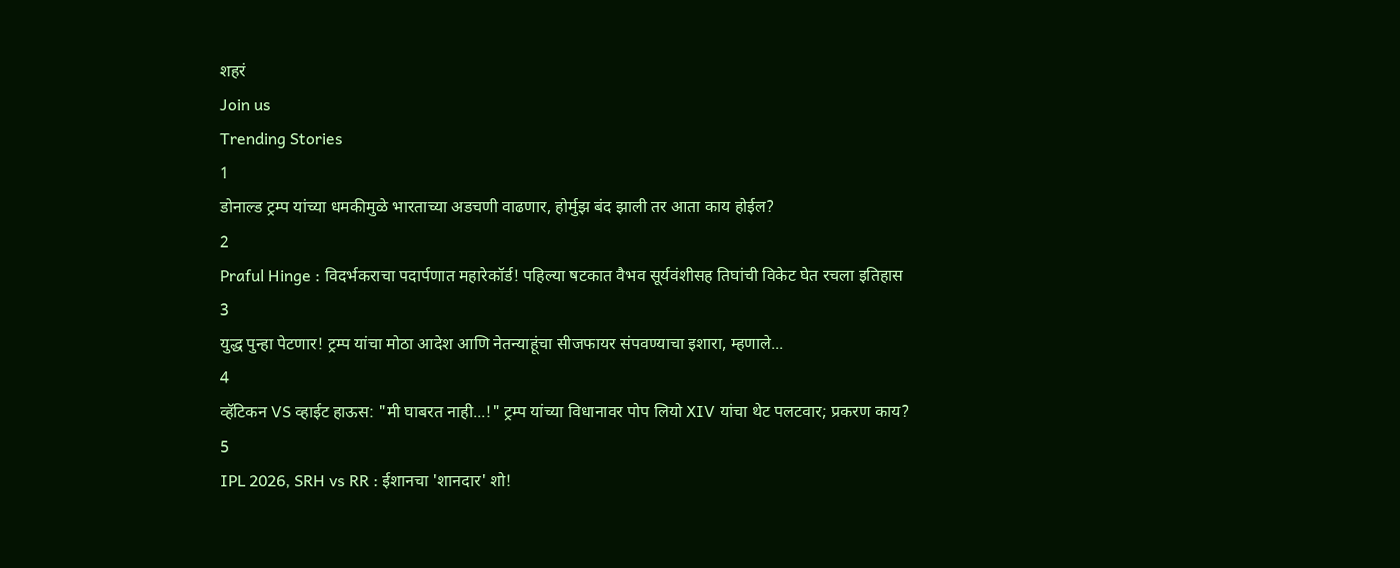शहरं
Join us
Trending Stories
1
डोनाल्ड ट्रम्प यांच्या धमकीमुळे भारताच्या अडचणी वाढणार, होर्मुझ बंद झाली तर आता काय होईल?
2
Praful Hinge : विदर्भकराचा पदार्पणात महारेकॉर्ड! पहिल्या षटकात वैभव सूर्यवंशीसह तिघांची विकेट घेत रचला इतिहास
3
युद्ध पुन्हा पेटणार! ट्रम्प यांचा मोठा आदेश आणि नेतन्याहूंचा सीजफायर संपवण्याचा इशारा, म्हणाले...
4
व्हॅटिकन VS व्हाईट हाऊस: "मी घाबरत नाही...!" ट्रम्प यांच्या विधानावर पोप लियो XIV यांचा थेट पलटवार; प्रकरण काय?
5
IPL 2026, SRH vs RR : ईशानचा 'शानदार' शो!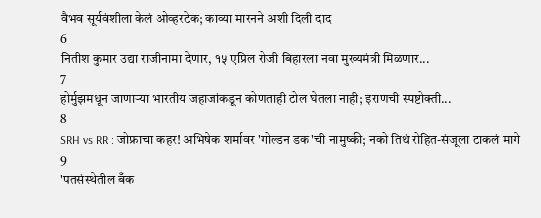वैभव सूर्यवंशीला केलं ओव्हरटेक; काव्या मारनने अशी दिली दाद
6
नितीश कुमार उद्या राजीनामा देणार, १५ एप्रिल रोजी बिहारला नवा मुख्यमंत्री मिळणार...
7
होर्मुझमधून जाणाऱ्या भारतीय जहाजांकडून कोणताही टोल घेतला नाही; इराणची स्पष्टोक्ती...
8
SRH vs RR : जोफ्राचा कहर! अभिषेक शर्मावर 'गोल्डन डक'ची नामुष्की; नको तिथं रोहित-संजूला टाकलं मागे
9
'पतसंस्थेतील बँक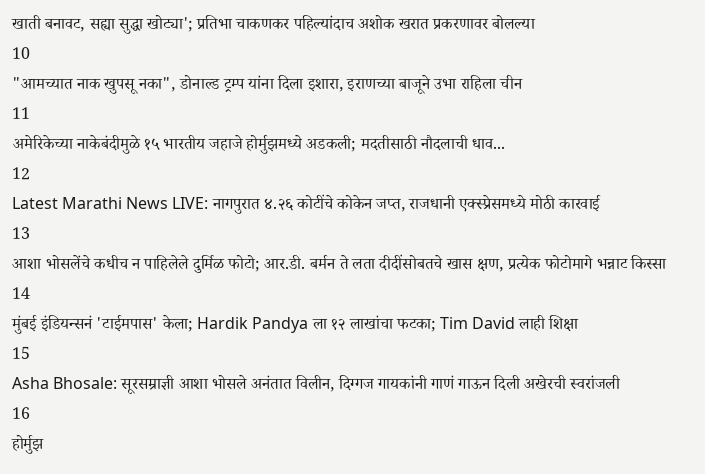खाती बनावट, सह्या सुद्धा खोट्या'; प्रतिभा चाकणकर पहिल्यांदाच अशोक खरात प्रकरणावर बोलल्या
10
"आमच्यात नाक खुपसू नका", डोनाल्ड ट्रम्प यांना दिला इशारा, इराणच्या बाजूने उभा राहिला चीन
11
अमेरिकेच्या नाकेबंदीमुळे १५ भारतीय जहाजे होर्मुझमध्ये अडकली; मदतीसाठी नौदलाची धाव...
12
Latest Marathi News LIVE: नागपुरात ४.२६ कोटींचे कोकेन जप्त, राजधानी एक्स्प्रेसमध्ये मोठी कारवाई
13
आशा भोसलेंचे कधीच न पाहिलेले दुर्मिळ फोटो; आर.डी. बर्मन ते लता दीदींसोबतचे खास क्षण, प्रत्येक फोटोमागे भन्नाट किस्सा
14
मुंबई इंडियन्सनं 'टाईमपास' केला; Hardik Pandya ला १२ लाखांचा फटका; Tim David लाही शिक्षा
15
Asha Bhosale: सूरसम्राज्ञी आशा भोसले अनंतात विलीन, दिग्गज गायकांनी गाणं गाऊन दिली अखेरची स्वरांजली
16
होर्मुझ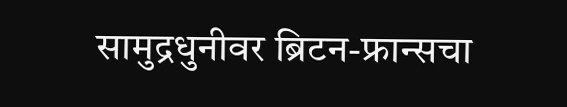सामुद्रधुनीवर ब्रिटन-फ्रान्सचा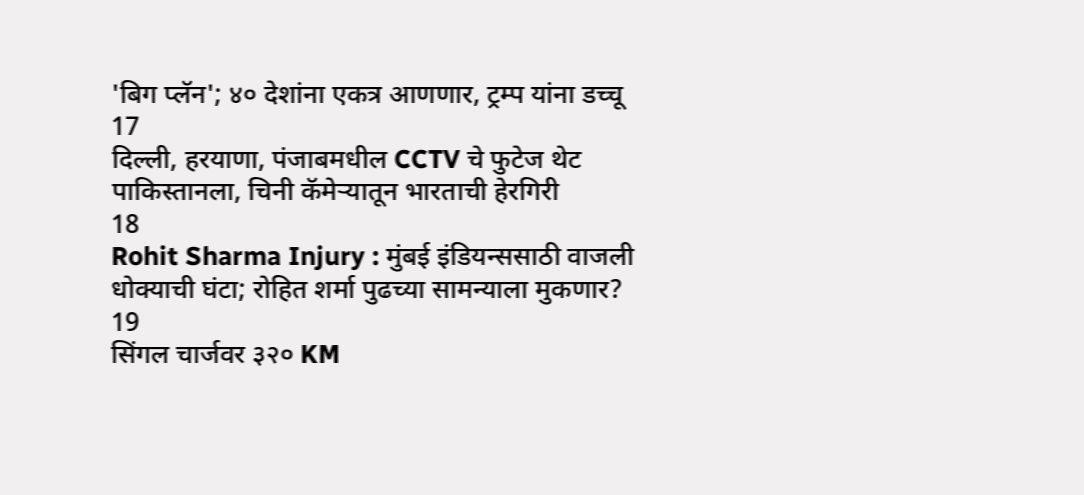'बिग प्लॅन'; ४० देशांना एकत्र आणणार, ट्रम्प यांना डच्चू
17
दिल्ली, हरयाणा, पंजाबमधील CCTV चे फुटेज थेट पाकिस्तानला, चिनी कॅमेऱ्यातून भारताची हेरगिरी
18
Rohit Sharma Injury : मुंबई इंडियन्ससाठी वाजली धोक्याची घंटा; रोहित शर्मा पुढच्या सामन्याला मुकणार?
19
सिंगल चार्जवर ३२० KM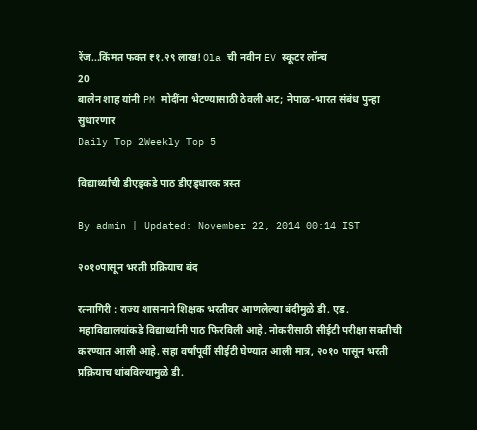रेंज...किंमत फक्त ₹१.२९ लाख! Ola ची नवीन EV स्कूटर लॉन्च
20
बालेन शाह यांनी PM मोदींना भेटण्यासाठी ठेवली अट; नेपाळ-भारत संबंध पुन्हा सुधारणार
Daily Top 2Weekly Top 5

विद्यार्थ्यांची डीएड्कडे पाठ डीएड्धारक त्रस्त

By admin | Updated: November 22, 2014 00:14 IST

२०१०पासून भरती प्रक्रियाच बंद

रत्नागिरी : राज्य शासनाने शिक्षक भरतीवर आणलेल्या बंदीमुळे डी. एड. महाविद्यालयांकडे विद्यार्थ्यांनी पाठ फिरविली आहे. नोकरीसाठी सीईटी परीक्षा सक्तीची करण्यात आली आहे. सहा वर्षांपूर्वी सीईटी घेण्यात आली मात्र, २०१० पासून भरती प्रक्रियाच थांबविल्यामुळे डी.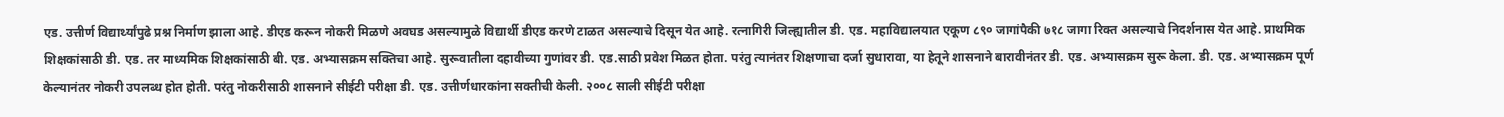एड. उत्तीर्ण विद्यार्थ्यांपुढे प्रश्न निर्माण झाला आहे. डीएड करून नोकरी मिळणे अवघड असल्यामुळे विद्यार्थी डीएड करणे टाळत असल्याचे दिसून येत आहे. रत्नागिरी जिल्ह्यातील डी. एड. महाविद्यालयात एकूण ८९० जागांपैकी ७१८ जागा रिक्त असल्याचे निदर्शनास येत आहे. प्राथमिक शिक्षकांसाठी डी. एड. तर माध्यमिक शिक्षकांसाठी बी. एड. अभ्यासक्रम सक्तिचा आहे. सुरूवातीला दहावीच्या गुणांवर डी. एड.साठी प्रवेश मिळत होता. परंतु त्यानंतर शिक्षणाचा दर्जा सुधारावा, या हेतूने शासनाने बारावीनंतर डी. एड. अभ्यासक्रम सुरू केला. डी. एड. अभ्यासक्रम पूर्ण केल्यानंतर नोकरी उपलब्ध होत होती. परंतु नोकरीसाठी शासनाने सीईटी परीक्षा डी. एड. उत्तीर्णधारकांना सक्तीची केली. २००८ साली सीईटी परीक्षा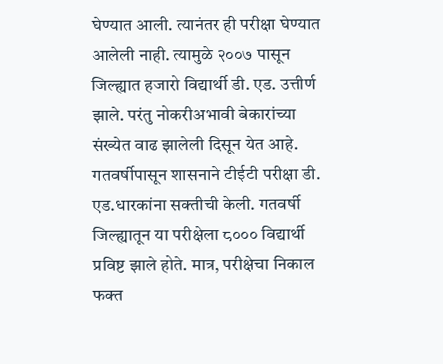घेण्यात आली. त्यानंतर ही परीक्षा घेण्यात आलेली नाही. त्यामुळे २००७ पासून जिल्ह्यात हजारो विद्यार्थी डी. एड. उत्तीर्ण झाले. परंतु नोकरीअभावी बेकारांच्या संख्येत वाढ झालेली दिसून येत आहे. गतवर्षीपासून शासनाने टीईटी परीक्षा डी. एड.धारकांना सक्तीची केली. गतवर्षी जिल्ह्यातून या परीक्षेला ८००० विद्यार्थी प्रविष्ट झाले होते. मात्र, परीक्षेचा निकाल फक्त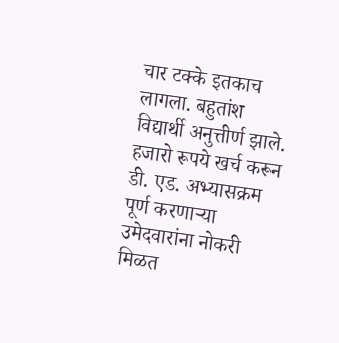चार टक्के इतकाच लागला. बहुतांश विद्यार्थी अनुत्तीर्ण झाले. हजारो रूपये खर्च करून डी. एड. अभ्यासक्रम पूर्ण करणाऱ्या उमेदवारांना नोकरी मिळत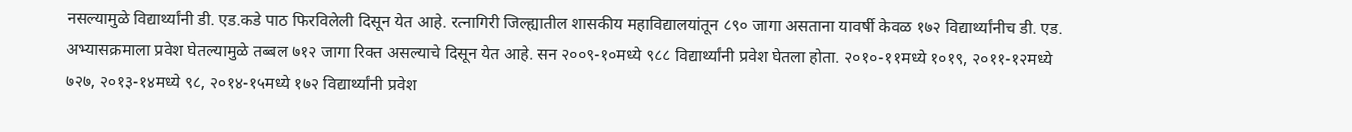नसल्यामुळे विद्यार्थ्यांनी डी. एड.कडे पाठ फिरविलेली दिसून येत आहे. रत्नागिरी जिल्ह्यातील शासकीय महाविद्यालयांतून ८९० जागा असताना यावर्षी केवळ १७२ विद्यार्थ्यांनीच डी. एड. अभ्यासक्रमाला प्रवेश घेतल्यामुळे तब्बल ७१२ जागा रिक्त असल्याचे दिसून येत आहे. सन २००९-१०मध्ये ९८८ विद्यार्थ्यांनी प्रवेश घेतला होता. २०१०-११मध्ये १०१९, २०११-१२मध्ये ७२७, २०१३-१४मध्ये ९८, २०१४-१५मध्ये १७२ विद्यार्थ्यांनी प्रवेश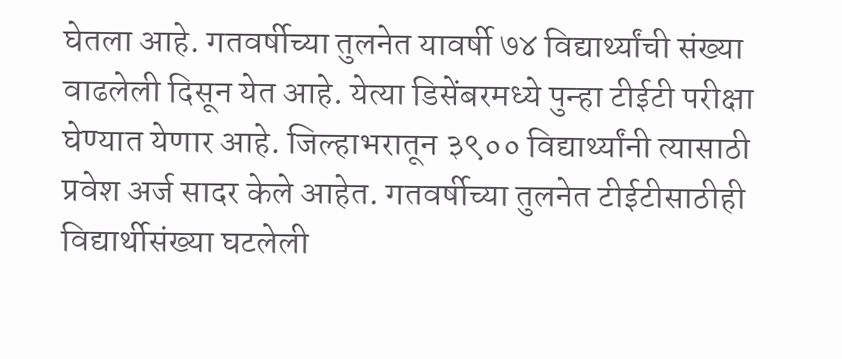घेतला आहे. गतवर्षीच्या तुलनेत यावर्षी ७४ विद्यार्थ्यांची संख्या वाढलेली दिसून येत आहे. येत्या डिसेंबरमध्ये पुन्हा टीईटी परीक्षा घेण्यात येणार आहे. जिल्हाभरातून ३९०० विद्यार्थ्यांनी त्यासाठी प्रवेश अर्ज सादर केले आहेत. गतवर्षीच्या तुलनेत टीईटीसाठीही विद्यार्थीसंख्या घटलेली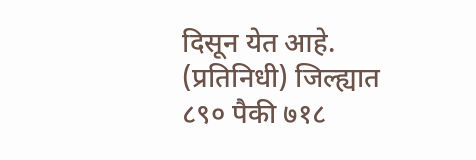दिसून येत आहे. (प्रतिनिधी) जिल्ह्यात ८९० पैकी ७१८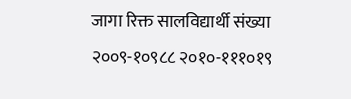जागा रिक्त सालविद्यार्थी संख्या २००९-१०९८८ २०१०-१११०१९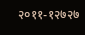२०११-१२७२७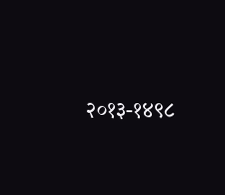२०१३-१४९८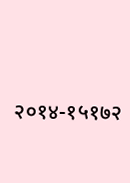२०१४-१५१७२